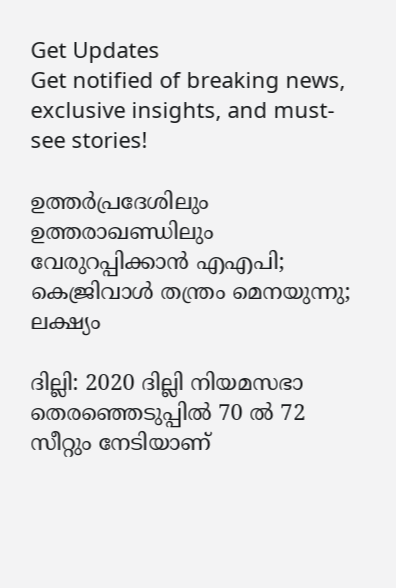Get Updates
Get notified of breaking news, exclusive insights, and must-see stories!

ഉത്തര്‍പ്രദേശിലും ഉത്തരാഖണ്ഡിലും വേരുറപ്പിക്കാന്‍ എഎപി; കെജ്രിവാള്‍ തന്ത്രം മെനയുന്നു; ലക്ഷ്യം

ദില്ലി: 2020 ദില്ലി നിയമസഭാ തെരഞ്ഞെടുപ്പില്‍ 70 ല്‍ 72 സീറ്റും നേടിയാണ്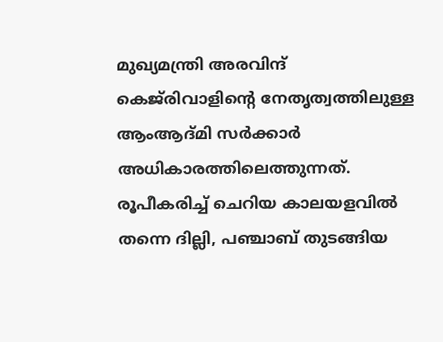മുഖ്യമന്ത്രി അരവിന്ദ് കെജ്‌രിവാളിന്റെ നേതൃത്വത്തിലുള്ള ആംആദ്മി സര്‍ക്കാര്‍ അധികാരത്തിലെത്തുന്നത്. രൂപീകരിച്ച് ചെറിയ കാലയളവില്‍ തന്നെ ദില്ലി, പഞ്ചാബ് തുടങ്ങിയ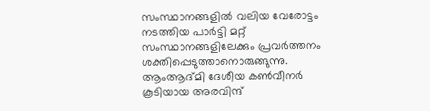സംസ്ഥാനങ്ങളില്‍ വലിയ വേരോട്ടം നടത്തിയ പാര്‍ട്ടി മറ്റ് സംസ്ഥാനങ്ങളിലേക്കും പ്രവര്‍ത്തനം ശക്തിപ്പെടുത്താനൊരുങ്ങുന്നു. ആംആദ്മി ദേശീയ കണ്‍വീനര്‍ കൂടിയായ അരവിന്ദ്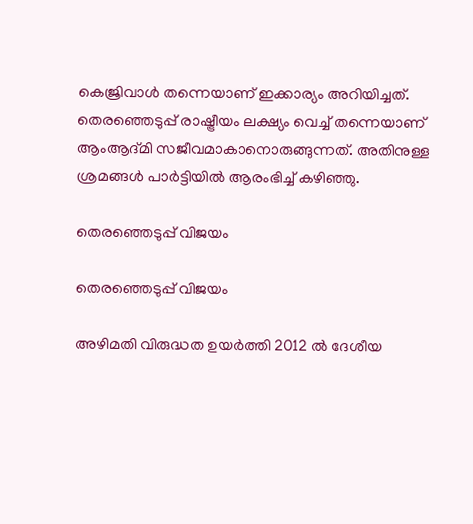കെജ്രിവാള്‍ തന്നെയാണ് ഇക്കാര്യം അറിയിച്ചത്. തെരഞ്ഞെടുപ്പ് രാഷ്ട്രീയം ലക്ഷ്യം വെച്ച് തന്നെയാണ് ആംആദ്മി സജീവമാകാനൊരുങ്ങുന്നത്. അതിനുള്ള ശ്രമങ്ങള്‍ പാര്‍ട്ടിയില്‍ ആരംഭിച്ച് കഴിഞ്ഞു.

തെരഞ്ഞെടുപ്പ് വിജയം

തെരഞ്ഞെടുപ്പ് വിജയം

അഴിമതി വിരുദ്ധത ഉയര്‍ത്തി 2012 ല്‍ ദേശീയ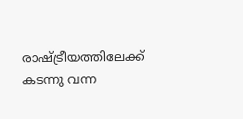രാഷ്ട്രീയത്തിലേക്ക് കടന്നു വന്ന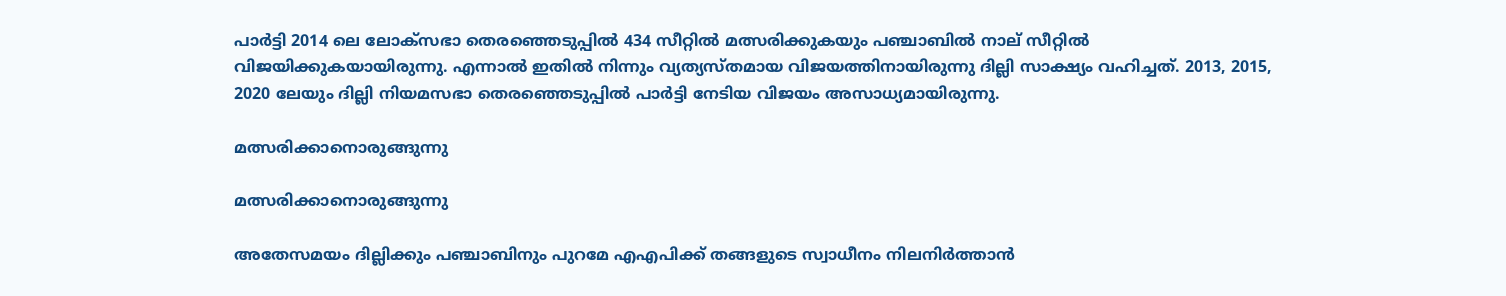പാര്‍ട്ടി 2014 ലെ ലോക്‌സഭാ തെരഞ്ഞെടുപ്പില്‍ 434 സീറ്റില്‍ മത്സരിക്കുകയും പഞ്ചാബില്‍ നാല് സീറ്റില്‍ വിജയിക്കുകയായിരുന്നു. എന്നാല്‍ ഇതില്‍ നിന്നും വ്യത്യസ്തമായ വിജയത്തിനായിരുന്നു ദില്ലി സാക്ഷ്യം വഹിച്ചത്. 2013, 2015, 2020 ലേയും ദില്ലി നിയമസഭാ തെരഞ്ഞെടുപ്പില്‍ പാര്‍ട്ടി നേടിയ വിജയം അസാധ്യമായിരുന്നു.

മത്സരിക്കാനൊരുങ്ങുന്നു

മത്സരിക്കാനൊരുങ്ങുന്നു

അതേസമയം ദില്ലിക്കും പഞ്ചാബിനും പുറമേ എഎപിക്ക് തങ്ങളുടെ സ്വാധീനം നിലനിര്‍ത്താന്‍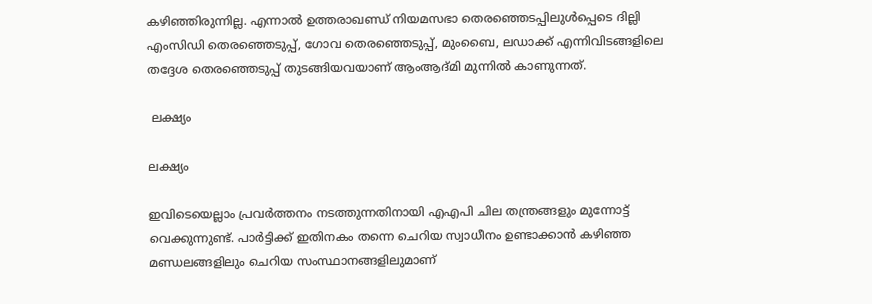കഴിഞ്ഞിരുന്നില്ല. എന്നാല്‍ ഉത്തരാഖണ്ഡ് നിയമസഭാ തെരഞ്ഞെടപ്പിലുള്‍പ്പെടെ ദില്ലി എംസിഡി തെരഞ്ഞെടുപ്പ്, ഗോവ തെരഞ്ഞെടുപ്പ്, മുംബൈ, ലഡാക്ക് എന്നിവിടങ്ങളിലെ തദ്ദേശ തെരഞ്ഞെടുപ്പ് തുടങ്ങിയവയാണ് ആംആദ്മി മുന്നില്‍ കാണുന്നത്.

 ലക്ഷ്യം

ലക്ഷ്യം

ഇവിടെയെല്ലാം പ്രവര്‍ത്തനം നടത്തുന്നതിനായി എഎപി ചില തന്ത്രങ്ങളും മുന്നോട്ട് വെക്കുന്നുണ്ട്. പാര്‍ട്ടിക്ക് ഇതിനകം തന്നെ ചെറിയ സ്വാധീനം ഉണ്ടാക്കാന്‍ കഴിഞ്ഞ മണ്ഡലങ്ങളിലും ചെറിയ സംസ്ഥാനങ്ങളിലുമാണ്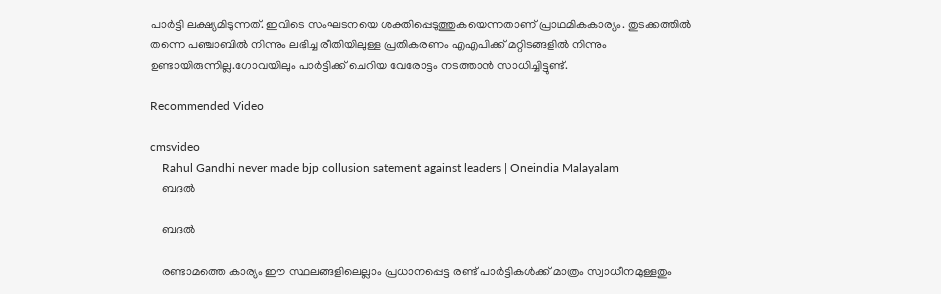പാര്‍ട്ടി ലക്ഷ്യമിടുന്നത്. ഇവിടെ സംഘടനയെ ശക്തിപ്പെടുത്തുകയെന്നതാണ് പ്രാഥമികകാര്യം. തുടക്കത്തില്‍ തന്നെ പഞ്ചാബില്‍ നിന്നും ലഭിച്ച രീതിയിലുള്ള പ്രതികരണം എഎപിക്ക് മറ്റിടങ്ങളില്‍ നിന്നും ഉണ്ടായിരുന്നില്ല.ഗോവയിലും പാര്‍ട്ടിക്ക് ചെറിയ വേരോട്ടം നടത്താന്‍ സാധിച്ചിട്ടുണ്ട്.

Recommended Video

cmsvideo
    Rahul Gandhi never made bjp collusion satement against leaders | Oneindia Malayalam
    ബദല്‍

    ബദല്‍

    രണ്ടാമത്തെ കാര്യം ഈ സ്ഥലങ്ങളിലെല്ലാം പ്രധാനപ്പെട്ട രണ്ട് പാര്‍ട്ടികള്‍ക്ക് മാത്രം സ്വാധീനമുള്ളതും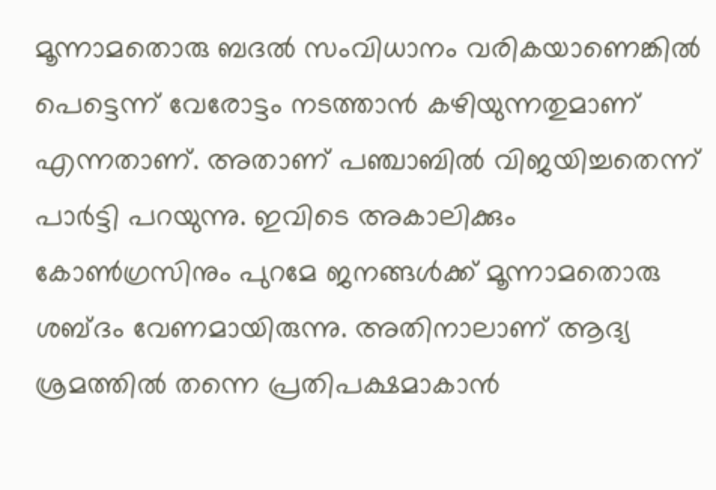മൂന്നാമതൊരു ബദല്‍ സംവിധാനം വരികയാണെങ്കില്‍ പെട്ടെന്ന് വേരോട്ടം നടത്താന്‍ കഴിയുന്നതുമാണ് എന്നതാണ്. അതാണ് പഞ്ചാബില്‍ വിജയിച്ചതെന്ന് പാര്‍ട്ടി പറയുന്നു. ഇവിടെ അകാലിക്കും കോണ്‍ഗ്രസിനും പുറമേ ജനങ്ങള്‍ക്ക് മൂന്നാമതൊരു ശബ്ദം വേണമായിരുന്നു. അതിനാലാണ് ആദ്യ ശ്രമത്തില്‍ തന്നെ പ്രതിപക്ഷമാകാന്‍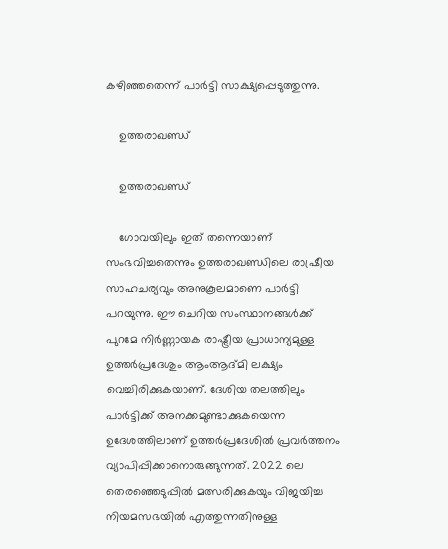കഴിഞ്ഞതെന്ന് പാര്‍ട്ടി സാക്ഷ്യപ്പെടുത്തുന്നു.

    ഉത്തരാഖണ്ഡ്

    ഉത്തരാഖണ്ഡ്

    ഗോവയിലും ഇത് തന്നെയാണ് സംഭവിച്ചതെന്നും ഉത്തരാഖണ്ഡിലെ രാഷ്രീയ സാഹചര്യവും അനുകൂലമാണെ പാര്‍ട്ടി പറയുന്നു. ഈ ചെറിയ സംസ്ഥാനങ്ങള്‍ക്ക് പുറമേ നിര്‍ണ്ണായക രാഷ്ട്രീയ പ്രാധാന്യമുള്ള ഉത്തര്‍പ്രദേശും ആംആദ്മി ലക്ഷ്യം വെച്ചിരിക്കുകയാണ്. ദേശിയ തലത്തിലും പാര്‍ട്ടിക്ക് അനക്കമുണ്ടാക്കുകയെന്ന ഉദേശത്തിലാണ് ഉത്തര്‍പ്രദേശില്‍ പ്രവര്‍ത്തനം വ്യാപിപ്പിക്കാനൊരുങ്ങുന്നത്. 2022 ലെ തെരഞ്ഞെടുപ്പില്‍ മത്സരിക്കുകയും വിജയിച്ച നിയമസഭയില്‍ എത്തുന്നതിനുള്ള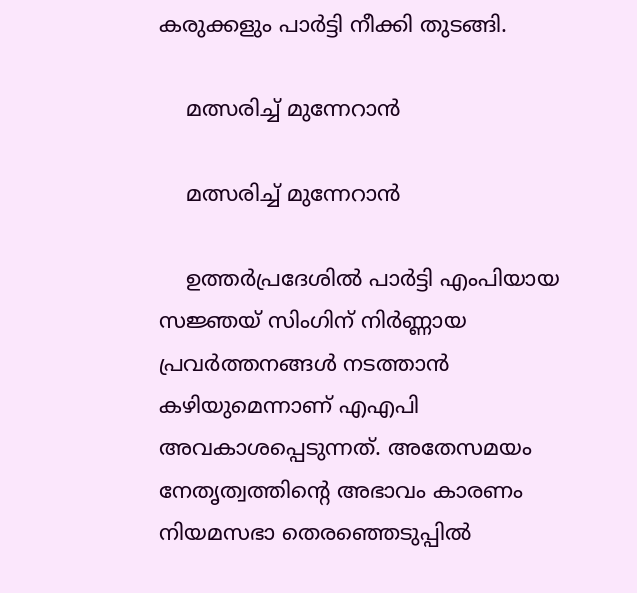കരുക്കളും പാര്‍ട്ടി നീക്കി തുടങ്ങി.

    മത്സരിച്ച് മുന്നേറാന്‍

    മത്സരിച്ച് മുന്നേറാന്‍

    ഉത്തര്‍പ്രദേശില്‍ പാര്‍ട്ടി എംപിയായ സജ്ഞയ് സിംഗിന് നിര്‍ണ്ണായ പ്രവര്‍ത്തനങ്ങള്‍ നടത്താന്‍ കഴിയുമെന്നാണ് എഎപി അവകാശപ്പെടുന്നത്. അതേസമയം നേതൃത്വത്തിന്റെ അഭാവം കാരണം നിയമസഭാ തെരഞ്ഞെടുപ്പില്‍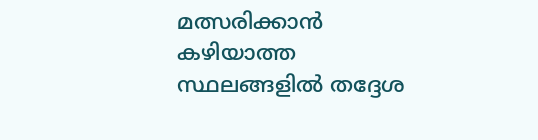മത്സരിക്കാന്‍ കഴിയാത്ത സ്ഥലങ്ങളില്‍ തദ്ദേശ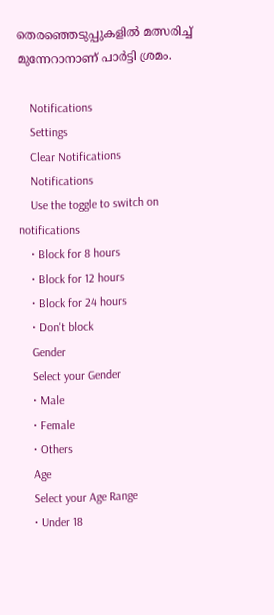തെരഞ്ഞെടുപ്പുകളില്‍ മത്സരിച്ച് മുന്നേറാനാണ് പാര്‍ട്ടി ശ്രമം.

    Notifications
    Settings
    Clear Notifications
    Notifications
    Use the toggle to switch on notifications
    • Block for 8 hours
    • Block for 12 hours
    • Block for 24 hours
    • Don't block
    Gender
    Select your Gender
    • Male
    • Female
    • Others
    Age
    Select your Age Range
    • Under 18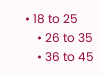• 18 to 25
    • 26 to 35
    • 36 to 45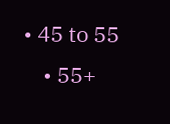• 45 to 55
    • 55+